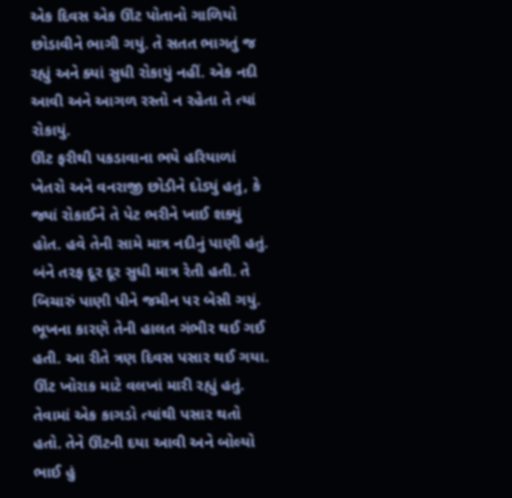એક દિવસ એક ઊંટ પોતાનો ગાળિયો છોડાવીને ભાગી ગયું. તે સતત ભાગતું જ રહ્યું અને ક્યાં સુધી રોકાયું નહીં. એક નદી આવી અને આગળ રસ્તો ન રહેતા તે ત્યાં રોકાયું.
ઊંટ ફરીથી પકડાવાના ભયે હરિયાળાં ખેતરો અને વનરાજી છોડીને દોડ્યું હતું, કે જ્યાં રોકાઈને તે પેટ ભરીને ખાઈ શક્યું હોત. હવે તેની સામે માત્ર નદીનું પાણી હતું. બંને તરફ દૂર દૂર સુધી માત્ર રેતી હતી. તે બિચારું પાણી પીને જમીન પર બેસી ગયું. ભૂખના કારણે તેની હાલત ગંભીર થઈ ગઈ હતી. આ રીતે ત્રણ દિવસ પસાર થઈ ગયા.
ઊંટ ખોરાક માટે વલખાં મારી રહ્યું હતું. તેવામાં એક કાગડો ત્યાંથી પસાર થતો હતો. તેને ઊંટની દયા આવી અને બોલ્યો ભાઈ હું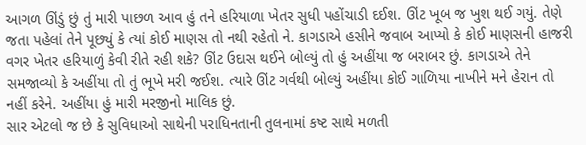આગળ ઊંડું છું તું મારી પાછળ આવ હું તને હરિયાળા ખેતર સુધી પહોંચાડી દઈશ. ઊંટ ખૂબ જ ખુશ થઈ ગયું. તેણે જતા પહેલાં તેને પૂછ્યું કે ત્યાં કોઈ માણસ તો નથી રહેતો ને. કાગડાએ હસીને જવાબ આપ્યો કે કોઈ માણસની હાજરી વગર ખેતર હરિયાળું કેવી રીતે રહી શકે? ઊંટ ઉદાસ થઈને બોલ્યું તો હું અહીંયા જ બરાબર છું. કાગડાએ તેને સમજાવ્યો કે અહીંયા તો તું ભૂખે મરી જઈશ. ત્યારે ઊંટ ગર્વથી બોલ્યું અહીંયા કોઈ ગાળિયા નાખીને મને હેરાન તો નહીં કરેને. અહીંયા હું મારી મરજીનો માલિક છું.
સાર એટલો જ છે કે સુવિધાઓ સાથેની પરાધિનતાની તુલનામાં કષ્ટ સાથે મળતી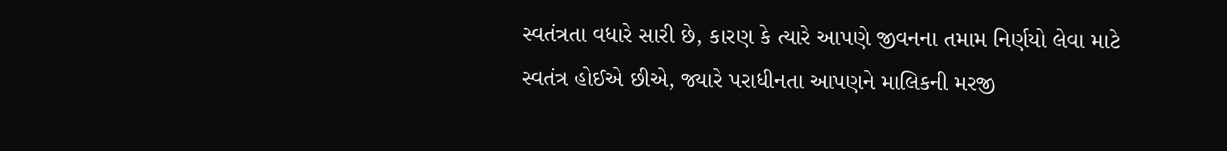સ્વતંત્રતા વધારે સારી છે, કારણ કે ત્યારે આપણે જીવનના તમામ નિર્ણયો લેવા માટે સ્વતંત્ર હોઈએ છીએ, જ્યારે પરાધીનતા આપણને માલિકની મરજી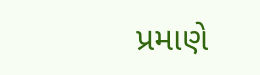પ્રમાણે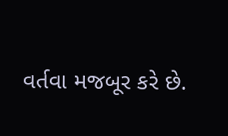વર્તવા મજબૂર કરે છે.